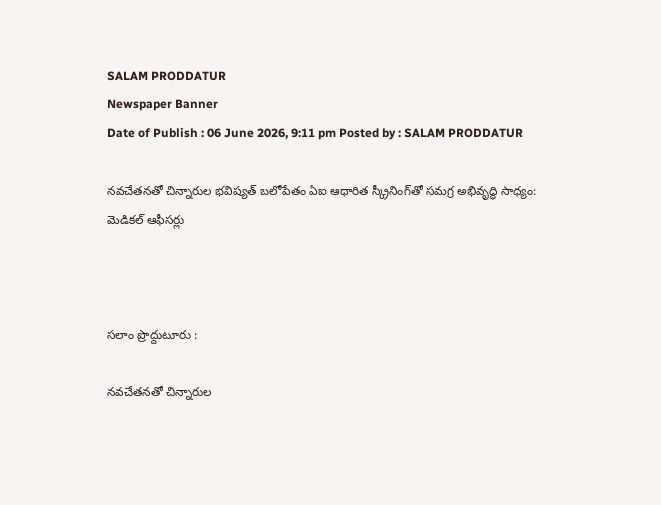SALAM PRODDATUR
Newspaper Banner
Date of Publish : 06 June 2026, 9:11 pm Posted by : SALAM PRODDATUR

నవచేతనతో చిన్నారుల భవిష్యత్ బలోపేతం ఏఐ ఆధారిత స్క్రీనింగ్‌తో సమగ్ర అభివృద్ధి సాధ్యం: మెడికల్ ఆఫీసర్లు



సలాం ప్రొద్దుటూరు :

నవచేతనతో చిన్నారుల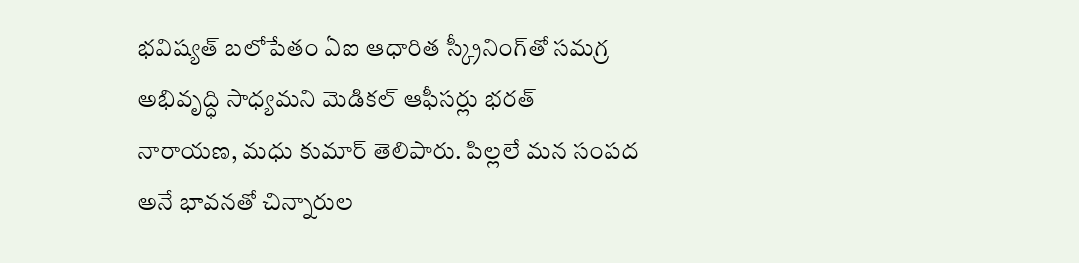భవిష్యత్ బలోపేతం ఏఐ ఆధారిత స్క్రీనింగ్‌తో సమగ్ర అభివృద్ధి సాధ్యమని మెడికల్ ఆఫీసర్లు భరత్ నారాయణ, మధు కుమార్ తెలిపారు. పిల్లలే మన సంపద అనే భావనతో చిన్నారుల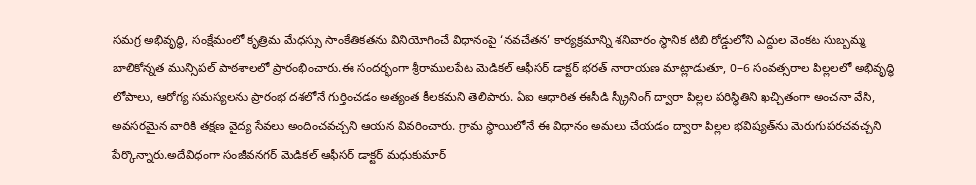సమగ్ర అభివృద్ధి, సంక్షేమంలో కృత్రిమ మేధస్సు సాంకేతికతను వినియోగించే విధానంపై ‘నవచేతన’ కార్యక్రమాన్ని శనివారం స్థానిక టిబి రోడ్డులోని ఎద్దుల వెంకట సుబ్బమ్మ బాలికోన్నత మున్సిపల్ పాఠశాలలో ప్రారంభించారు.ఈ సందర్భంగా శ్రీరాములపేట మెడికల్ ఆఫీసర్ డాక్టర్ భరత్ నారాయణ మాట్లాడుతూ, 0–6 సంవత్సరాల పిల్లలలో అభివృద్ధి లోపాలు, ఆరోగ్య సమస్యలను ప్రారంభ దశలోనే గుర్తించడం అత్యంత కీలకమని తెలిపారు. ఏఐ ఆధారిత ఈసీడి స్క్రీనింగ్ ద్వారా పిల్లల పరిస్థితిని ఖచ్చితంగా అంచనా వేసి, అవసరమైన వారికి తక్షణ వైద్య సేవలు అందించవచ్చని ఆయన వివరించారు. గ్రామ స్థాయిలోనే ఈ విధానం అమలు చేయడం ద్వారా పిల్లల భవిష్యత్‌ను మెరుగుపరచవచ్చని పేర్కొన్నారు.అదేవిధంగా సంజీవనగర్ మెడికల్ ఆఫీసర్ డాక్టర్ మధుకుమార్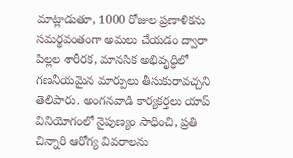మాట్లాడుతూ, 1000 రోజుల ప్రణాళికను సమర్థవంతంగా అమలు చేయడం ద్వారా పిల్లల శారీరక, మానసిక అభివృద్ధిలో గణనీయమైన మార్పులు తీసుకురావచ్చని తెలిపారు. అంగనవాడి కార్యకర్తలు యాప్ వినియోగంలో నైపుణ్యం సాధించి, ప్రతి చిన్నారి ఆరోగ్య వివరాలను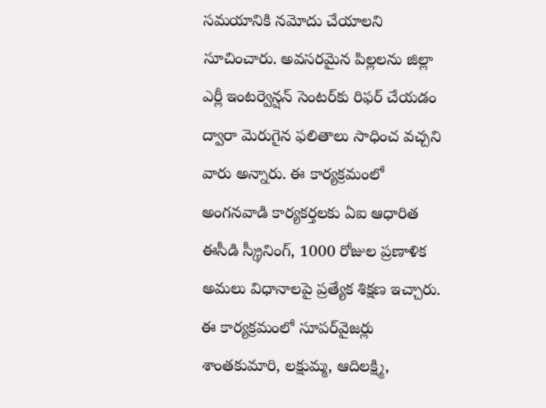సమయానికి నమోదు చేయాలని సూచించారు. అవసరమైన పిల్లలను జిల్లా ఎర్లీ ఇంటర్వెన్షన్ సెంటర్‌కు రిఫర్ చేయడం ద్వారా మెరుగైన ఫలితాలు సాధించ వచ్చని వారు అన్నారు. ఈ కార్యక్రమంలో అంగనవాడి కార్యకర్తలకు ఏఐ ఆధారిత ఈసీడి స్క్రీనింగ్, 1000 రోజుల ప్రణాళిక అమలు విధానాలపై ప్రత్యేక శిక్షణ ఇచ్చారు. ఈ కార్యక్రమంలో సూపర్‌వైజర్లు శాంతకుమారి, లక్షుమ్మ, ఆదిలక్ష్మి,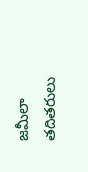జమీలా తదితరులు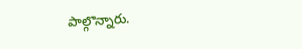పాల్గొన్నారు.